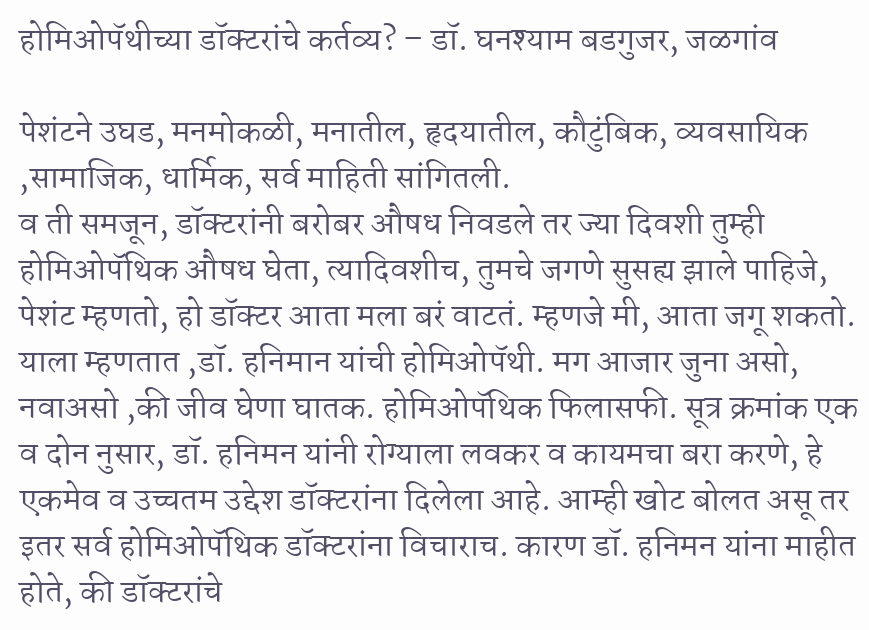होमिओपॅथीच्या डॉक्टरांचे कर्तव्य? – डॉ. घनश्याम बडगुजर, जळगांव

पेशंटने उघड, मनमोकळी, मनातील, हृदयातील, कौटुंबिक, व्यवसायिक ,सामाजिक, धार्मिक, सर्व माहिती सांगितली.
व ती समजून, डॉक्टरांनी बरोबर औषध निवडले तर ज्या दिवशी तुम्ही होमिओपॅथिक औषध घेता, त्यादिवशीच, तुमचे जगणे सुसह्य झाले पाहिजे, पेशंट म्हणतो, हो डॉक्टर आता मला बरं वाटतं. म्हणजे मी, आता जगू शकतो. याला म्हणतात ,डॉ. हनिमान यांची होमिओपॅथी. मग आजार जुना असो, नवाअसो ,की जीव घेणा घातक. होमिओपॅथिक फिलासफी. सूत्र क्रमांक एक व दोन नुसार, डॉ. हनिमन यांनी रोग्याला लवकर व कायमचा बरा करणे, हे एकमेव व उच्चतम उद्देश डॉक्टरांना दिलेला आहे. आम्ही खोट बोलत असू तर इतर सर्व होमिओपॅथिक डॉक्टरांना विचाराच. कारण डॉ. हनिमन यांना माहीत होते, की डॉक्टरांचे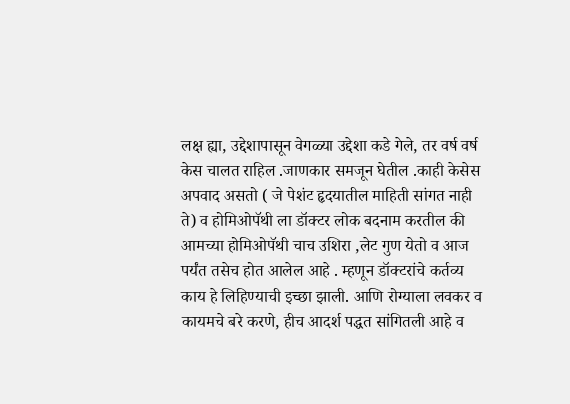लक्ष ह्या, उद्देशापासून वेगळ्या उद्देशा कडे गेले, तर वर्ष वर्ष केस चालत राहिल .जाणकार समजून घेतील .काही केसेस अपवाद असतो ( जे पेशंट हृदयातील माहिती सांगत नाही ते) व होमिओपॅथी ला डॉक्टर लोक बदनाम करतील की आमच्या होमिओपॅथी चाच उशिरा ,लेट गुण येतो व आज पर्यंत तसेच होत आलेल आहे . म्हणून डॉक्टरांचे कर्तव्य काय हे लिहिण्याची इच्छा झाली. आणि रोग्याला लवकर व कायमचे बरे करणे, हीच आदर्श पद्धत सांगितली आहे व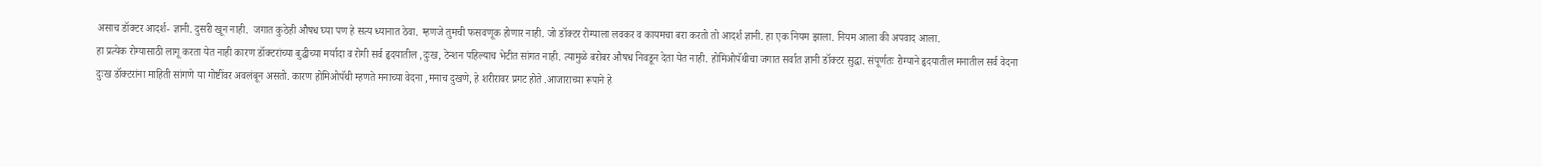असाच डॉक्टर आदर्श- ज्ञानी. दुसरी खून नाही.  जगात कुठेही औषध घ्या पण हे सत्य ध्यानात ठेवा. म्हणजे तुमची फसवणूक होणार नाही. जो डॉक्टर रोग्याला लवकर व कायमचा बरा करतो तो आदर्श ज्ञानी. हा एक नियम झाला. नियम आला की अपवाद आला.
हा प्रत्येक रोग्यासाठी लागू करता येत नाही कारण डॉक्टरांच्या बुद्धीच्या मर्यादा व रोगी सर्व हृदयातील ,दुःख, टेन्शन पहिल्याच भेटीत सांगत नाही. त्यामुळे बरोबर औषध निवडून देता येत नाही. होमिओपॅथीचा जगात सर्वात ज्ञानी डॉक्टर सुद्धा. संपूर्णतः रोग्याने हृदयातील मनातील सर्व वेदना दुःख डॉक्टरांना माहिती सांगणे या गोष्टींवर अवलंबून असतो. कारण होमिओपॅथी म्हणते मनाच्या वेदना ,मनाच दुखणे, हे शरीरावर प्रगट होते .आजाराच्या रूपाने हे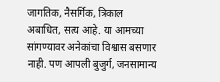जागतिक, नैसर्गिक, त्रिकाल अबाधित, सत्य आहे. या आमच्या सांगण्यावर अनेकांचा विश्वास बसणार नाही. पण आपली बुजुर्ग, जनसामान्य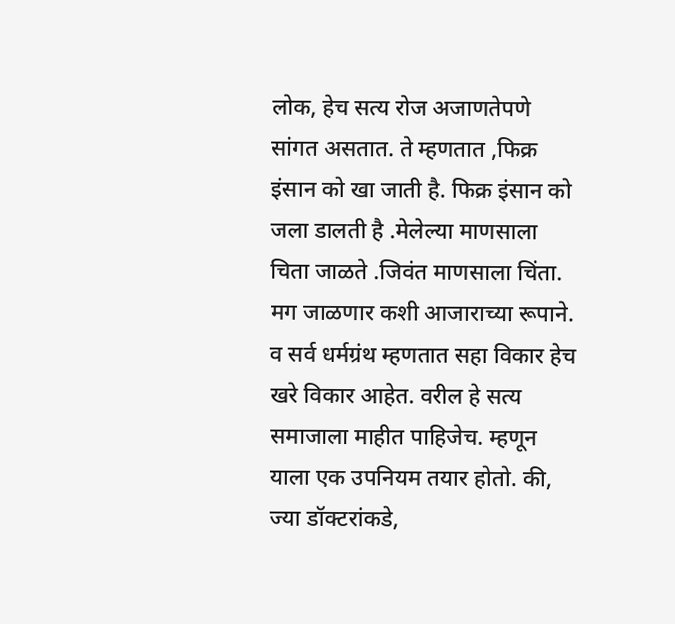लोक, हेच सत्य रोज अजाणतेपणे सांगत असतात. ते म्हणतात ,फिक्र इंसान को खा जाती है. फिक्र इंसान को जला डालती है .मेलेल्या माणसाला चिता जाळते .जिवंत माणसाला चिंता. मग जाळणार कशी आजाराच्या रूपाने. व सर्व धर्मग्रंथ म्हणतात सहा विकार हेच खरे विकार आहेत. वरील हे सत्य समाजाला माहीत पाहिजेच. म्हणून याला एक उपनियम तयार होतो. की, ज्या डॉक्टरांकडे,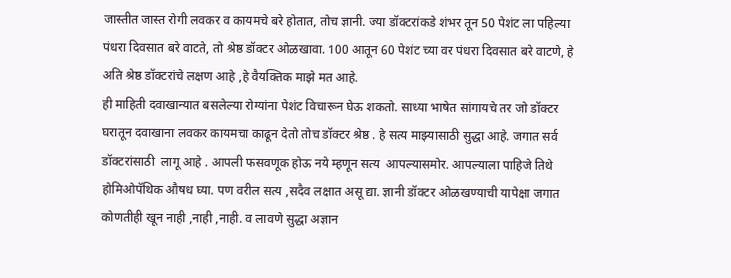जास्तीत जास्त रोगी लवकर व कायमचे बरे होतात, तोच ज्ञानी. ज्या डॉक्टरांकडे शंभर तून 50 पेशंट ला पहिल्या पंधरा दिवसात बरे वाटते, तो श्रेष्ठ डॉक्टर ओळखावा. 100 आतून 60 पेशंट च्या वर पंधरा दिवसात बरे वाटणे, हे अति श्रेष्ठ डॉक्टरांचे लक्षण आहे ,हे वैयक्तिक माझे मत आहे.
ही माहिती दवाखान्यात बसलेल्या रोग्यांना पेशंट विचारून घेऊ शकतो. साध्या भाषेत सांगायचे तर जो डॉक्टर घरातून दवाखाना लवकर कायमचा काढून देतो तोच डॉक्टर श्रेष्ठ . हे सत्य माझ्यासाठी सुद्धा आहे. जगात सर्व  डॉक्टरांसाठी  लागू आहे . आपली फसवणूक होऊ नये म्हणून सत्य  आपल्यासमोर. आपल्याला पाहिजे तिथे होमिओपॅथिक औषध घ्या. पण वरील सत्य ,सदैव लक्षात असू द्या. ज्ञानी डॉक्टर ओळखण्याची यापेक्षा जगात कोणतीही खून नाही ,नाही ,नाही. व लावणे सुद्धा अज्ञान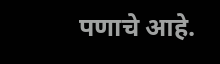पणाचे आहे.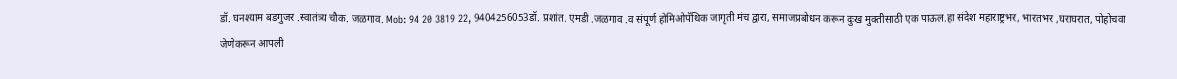डॉ. घनश्याम बडगुजर .स्वातंत्र्य चौक. जळगाव. Mob: 94 20 3819 22, 9404256053डॉ. प्रशांत. एमडी .जळगाव .व संपूर्ण होमिओपॅथिक जागृती मंच द्वारा, समाजप्रबोधन करून दुःख मुक्तीसाठी एक पाऊल.हा संदेश महाराष्ट्रभर, भारतभर ,घराघरात, पोहोचवा जेणेकरून आपली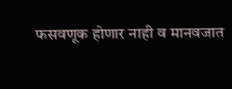फसवणूक होणार नाही व मानवजात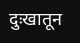दुःखातून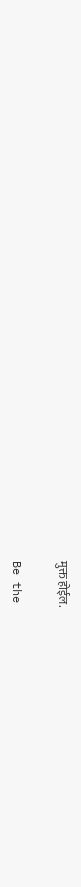मुक्त होईल.

Be the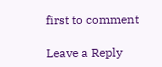first to comment

Leave a Reply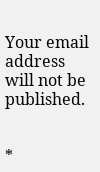Your email address will not be published.


*